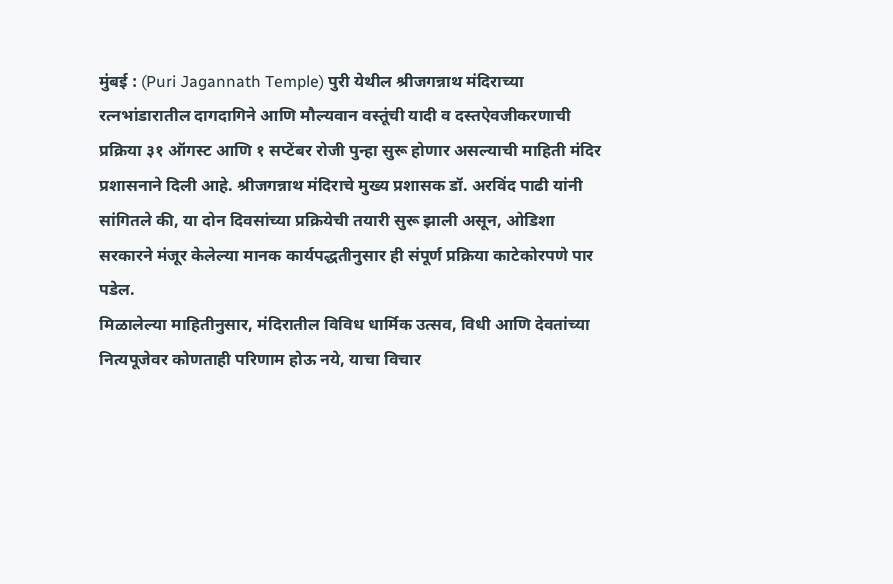मुंबई : (Puri Jagannath Temple) पुरी येथील श्रीजगन्नाथ मंदिराच्या रत्नभांडारातील दागदागिने आणि मौल्यवान वस्तूंची यादी व दस्तऐवजीकरणाची प्रक्रिया ३१ ऑगस्ट आणि १ सप्टेंबर रोजी पुन्हा सुरू होणार असल्याची माहिती मंदिर प्रशासनाने दिली आहे. श्रीजगन्नाथ मंदिराचे मुख्य प्रशासक डॉ. अरविंद पाढी यांनी सांगितले की, या दोन दिवसांच्या प्रक्रियेची तयारी सुरू झाली असून, ओडिशा सरकारने मंजूर केलेल्या मानक कार्यपद्धतीनुसार ही संपूर्ण प्रक्रिया काटेकोरपणे पार पडेल.
मिळालेल्या माहितीनुसार, मंदिरातील विविध धार्मिक उत्सव, विधी आणि देवतांच्या नित्यपूजेवर कोणताही परिणाम होऊ नये, याचा विचार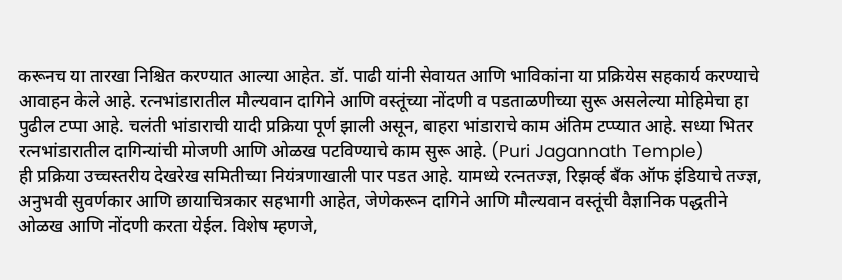करूनच या तारखा निश्चित करण्यात आल्या आहेत. डॉ. पाढी यांनी सेवायत आणि भाविकांना या प्रक्रियेस सहकार्य करण्याचे आवाहन केले आहे. रत्नभांडारातील मौल्यवान दागिने आणि वस्तूंच्या नोंदणी व पडताळणीच्या सुरू असलेल्या मोहिमेचा हा पुढील टप्पा आहे. चलंती भांडाराची यादी प्रक्रिया पूर्ण झाली असून, बाहरा भांडाराचे काम अंतिम टप्प्यात आहे. सध्या भितर रत्नभांडारातील दागिन्यांची मोजणी आणि ओळख पटविण्याचे काम सुरू आहे. (Puri Jagannath Temple)
ही प्रक्रिया उच्चस्तरीय देखरेख समितीच्या नियंत्रणाखाली पार पडत आहे. यामध्ये रत्नतज्ज्ञ, रिझर्व्ह बँक ऑफ इंडियाचे तज्ज्ञ, अनुभवी सुवर्णकार आणि छायाचित्रकार सहभागी आहेत, जेणेकरून दागिने आणि मौल्यवान वस्तूंची वैज्ञानिक पद्धतीने ओळख आणि नोंदणी करता येईल. विशेष म्हणजे,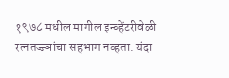१९७८ मधील मागील इन्व्हेंटरीवेळी रत्नतज्ज्ञांचा सहभाग नव्हता. यंदा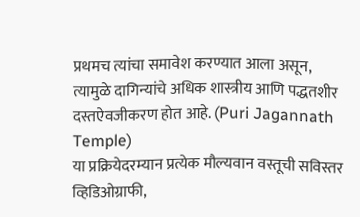प्रथमच त्यांचा समावेश करण्यात आला असून, त्यामुळे दागिन्यांचे अधिक शास्त्रीय आणि पद्धतशीर दस्तऐवजीकरण होत आहे. (Puri Jagannath Temple)
या प्रक्रियेदरम्यान प्रत्येक मौल्यवान वस्तूची सविस्तर व्हिडिओग्राफी,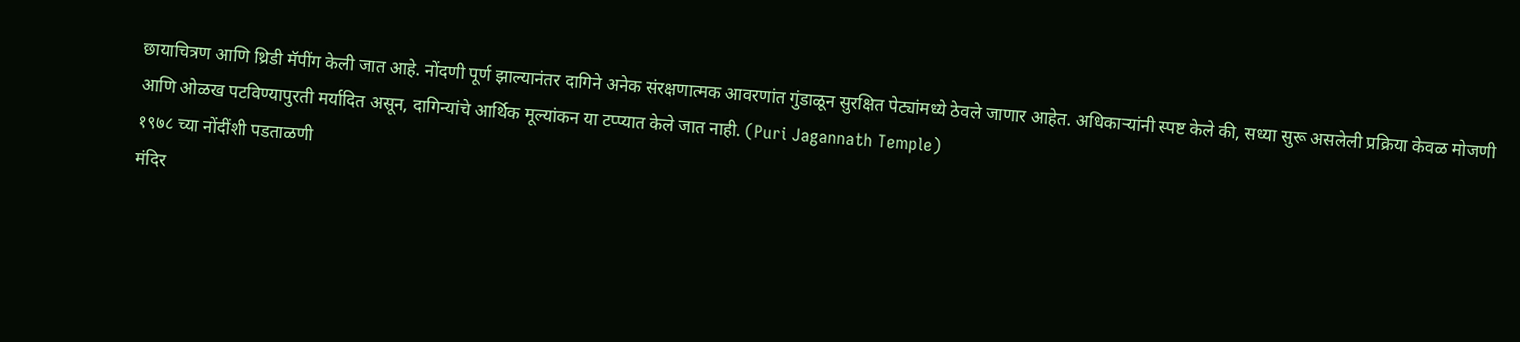छायाचित्रण आणि थ्रिडी मॅपींग केली जात आहे. नोंदणी पूर्ण झाल्यानंतर दागिने अनेक संरक्षणात्मक आवरणांत गुंडाळून सुरक्षित पेट्यांमध्ये ठेवले जाणार आहेत. अधिकाऱ्यांनी स्पष्ट केले की, सध्या सुरू असलेली प्रक्रिया केवळ मोजणी आणि ओळख पटविण्यापुरती मर्यादित असून, दागिन्यांचे आर्थिक मूल्यांकन या टप्प्यात केले जात नाही. (Puri Jagannath Temple)
१९७८ च्या नोंदींशी पडताळणी
मंदिर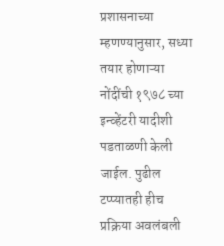प्रशासनाच्या म्हणण्यानुसार, सध्या तयार होणाऱ्या नोंदींची १९७८ च्या इन्व्हेंटरी यादीशी पडताळणी केली जाईल. पुढील टप्प्यातही हीच प्रक्रिया अवलंबली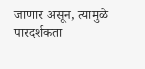जाणार असून, त्यामुळे पारदर्शकता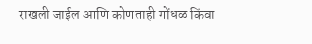राखली जाईल आणि कोणताही गोंधळ किंवा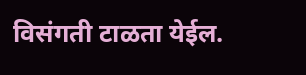विसंगती टाळता येईल.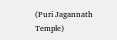(Puri Jagannath Temple)